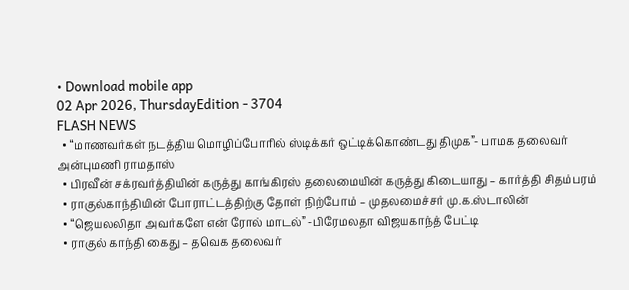• Download mobile app
02 Apr 2026, ThursdayEdition - 3704
FLASH NEWS
  • “மாணவர்கள் நடத்திய மொழிப்போரில் ஸ்டிக்கர் ஒட்டிக்கொண்டது திமுக”- பாமக தலைவர் அன்புமணி ராமதாஸ்
  • பிரவீன் சக்ரவர்த்தியின் கருத்து காங்கிரஸ் தலைமையின் கருத்து கிடையாது – கார்த்தி சிதம்பரம்
  • ராகுல்காந்தியின் போராட்டத்திற்கு தோள் நிற்போம் – முதலமைச்சர் மு.க.ஸ்டாலின்
  • “ஜெயலலிதா அவர்களே என் ரோல் மாடல்” -பிரேமலதா விஜயகாந்த் பேட்டி
  • ராகுல் காந்தி கைது – தவெக தலைவர்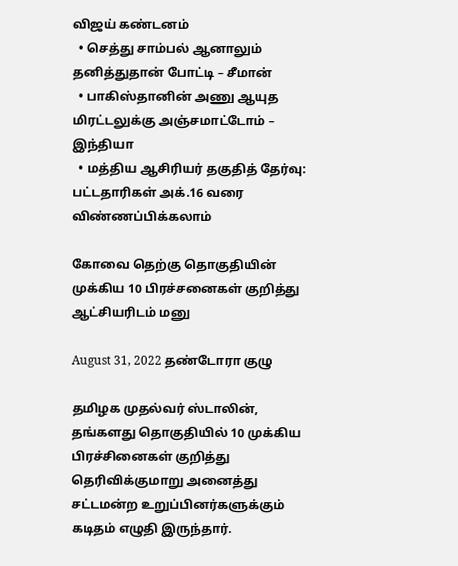விஜய் கண்டனம்
  • செத்து சாம்பல் ஆனாலும் தனித்துதான் போட்டி – சீமான்
  • பாகிஸ்தானின் அணு ஆயுத மிரட்டலுக்கு அஞ்சமாட்டோம் – இந்தியா
  • மத்திய ஆசிரியர் தகுதித் தேர்வு: பட்டதாரிகள் அக்.16 வரை விண்ணப்பிக்கலாம்

கோவை தெற்கு தொகுதியின் முக்கிய 10 பிரச்சனைகள் குறித்து ஆட்சியரிடம் மனு

August 31, 2022 தண்டோரா குழு

தமிழக முதல்வர் ஸ்டாலின், தங்களது தொகுதியில் 10 முக்கிய பிரச்சினைகள் குறித்து தெரிவிக்குமாறு அனைத்து சட்டமன்ற உறுப்பினர்களுக்கும் கடிதம் எழுதி இருந்தார்.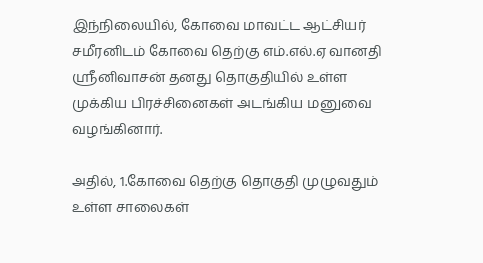இந்நிலையில், கோவை மாவட்ட ஆட்சியர் சமீரனிடம் கோவை தெற்கு எம்.எல்.ஏ வானதி ஸ்ரீனிவாசன் தனது தொகுதியில் உள்ள முக்கிய பிரச்சினைகள் அடங்கிய மனுவை வழங்கினார்.

அதில், 1.கோவை தெற்கு தொகுதி முழுவதும் உள்ள சாலைகள்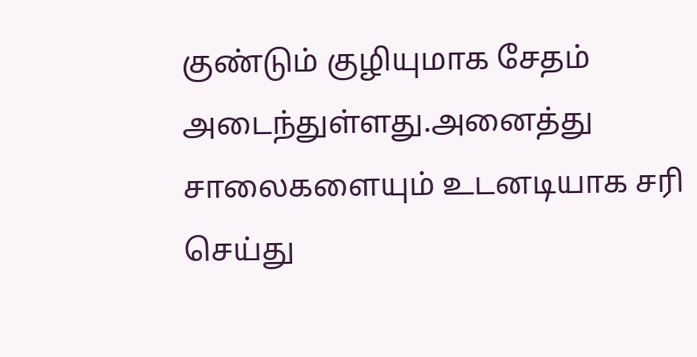குண்டும் குழியுமாக சேதம் அடைந்துள்ளது.அனைத்து சாலைகளையும் உடனடியாக சரி செய்து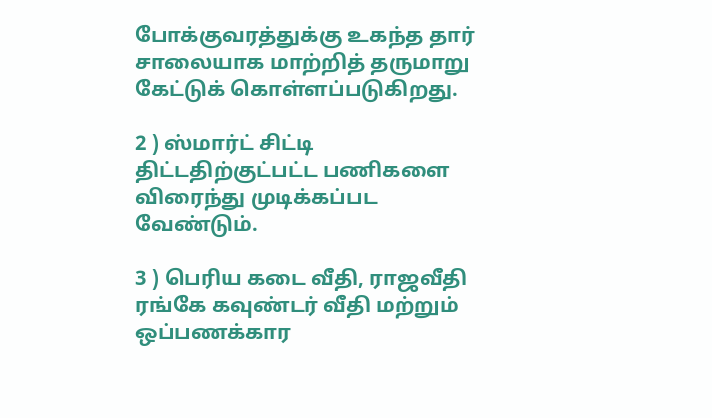போக்குவரத்துக்கு உகந்த தார் சாலையாக மாற்றித் தருமாறு கேட்டுக் கொள்ளப்படுகிறது.

2 ) ஸ்மார்ட் சிட்டி திட்டதிற்குட்பட்ட பணிகளை விரைந்து முடிக்கப்பட வேண்டும்.

3 ) பெரிய கடை வீதி, ராஜவீதி ரங்கே கவுண்டர் வீதி மற்றும் ஒப்பணக்கார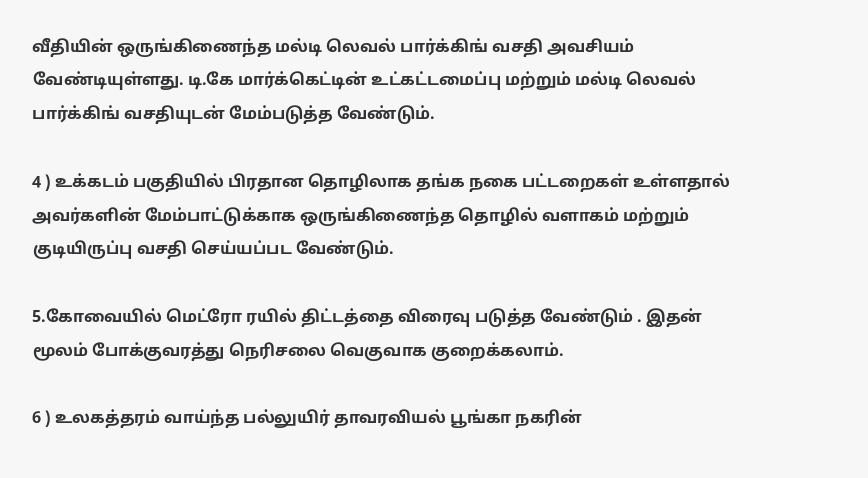வீதியின் ஒருங்கிணைந்த மல்டி லெவல் பார்க்கிங் வசதி அவசியம் வேண்டியுள்ளது. டி.கே மார்க்கெட்டின் உட்கட்டமைப்பு மற்றும் மல்டி லெவல் பார்க்கிங் வசதியுடன் மேம்படுத்த வேண்டும்.

4 ) உக்கடம் பகுதியில் பிரதான தொழிலாக தங்க நகை பட்டறைகள் உள்ளதால் அவர்களின் மேம்பாட்டுக்காக ஒருங்கிணைந்த தொழில் வளாகம் மற்றும் குடியிருப்பு வசதி செய்யப்பட வேண்டும்.

5.கோவையில் மெட்ரோ ரயில் திட்டத்தை விரைவு படுத்த வேண்டும் . இதன் மூலம் போக்குவரத்து நெரிசலை வெகுவாக குறைக்கலாம்.

6 ) உலகத்தரம் வாய்ந்த பல்லுயிர் தாவரவியல் பூங்கா நகரின்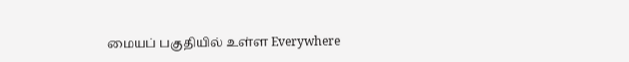மையப் பகுதியில் உள்ள Everywhere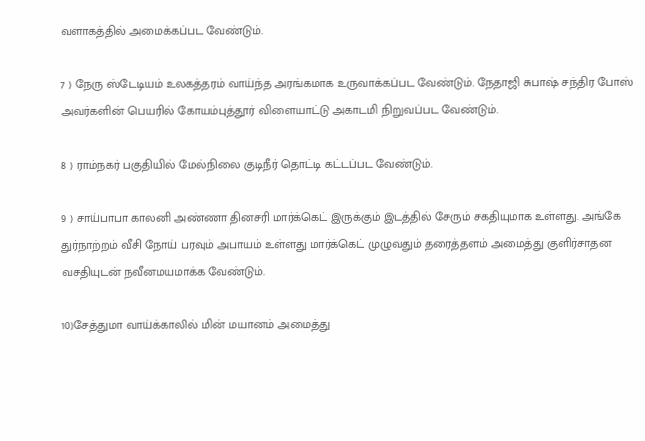வளாகத்தில் அமைக்கப்பட வேண்டும்.

7 ) நேரு ஸ்டேடியம் உலகத்தரம் வாய்ந்த அரங்கமாக உருவாக்கப்பட வேண்டும். நேதாஜி சுபாஷ் சந்திர போஸ் அவர்களின் பெயரில் கோயம்புத்தூர் விளையாட்டு அகாடமி நிறுவப்பட வேண்டும்.

8 ) ராம்நகர் பகுதியில் மேல்நிலை குடிநீர் தொட்டி கட்டப்பட வேண்டும்.

9 ) சாய்பாபா காலனி அண்ணா தினசரி மார்க்கெட் இருக்கும் இடத்தில் சேரும் சகதியுமாக உள்ளது. அங்கே துர்நாற்றம் வீசி நோய் பரவும் அபாயம் உள்ளது மார்க்கெட் முழுவதும் தரைத்தளம் அமைத்து குளிர்சாதன வசதியுடன் நவீனமயமாக்க வேண்டும்.

10)சேத்துமா வாய்க்காலில் மின் மயானம் அமைத்து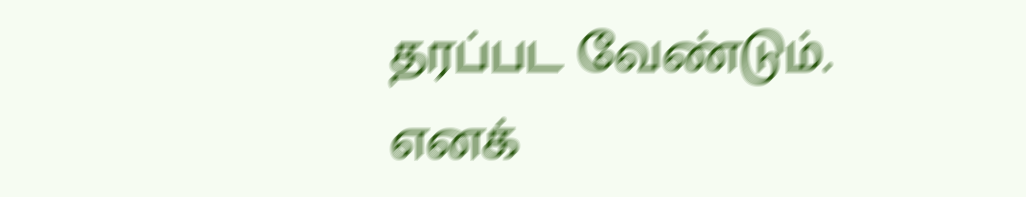தரப்பட வேண்டும்.
எனக்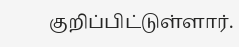குறிப்பிட்டுள்ளார்.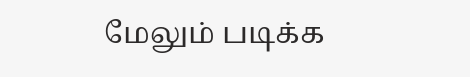மேலும் படிக்க